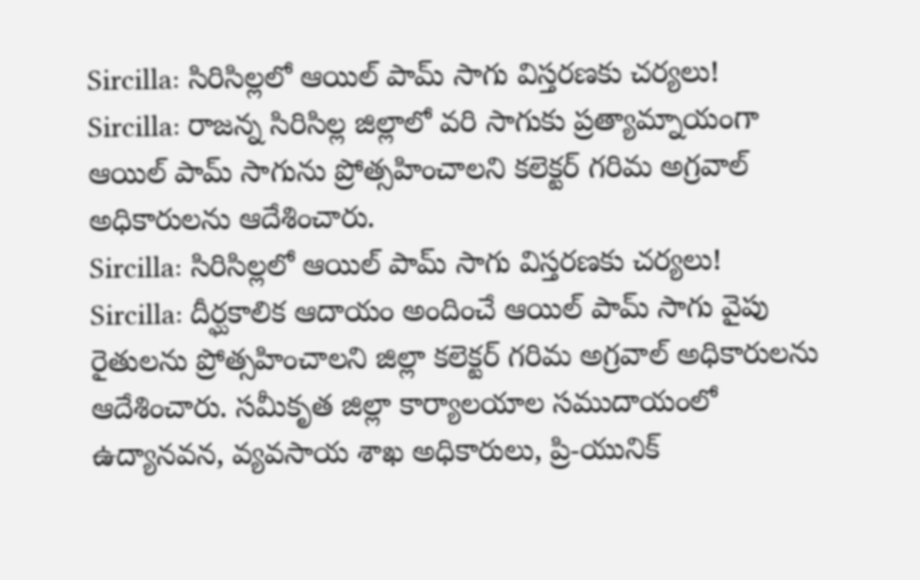Sircilla: సిరిసిల్లలో ఆయిల్ పామ్ సాగు విస్తరణకు చర్యలు!
Sircilla: రాజన్న సిరిసిల్ల జిల్లాలో వరి సాగుకు ప్రత్యామ్నాయంగా ఆయిల్ పామ్ సాగును ప్రోత్సహించాలని కలెక్టర్ గరిమ అగ్రవాల్ అధికారులను ఆదేశించారు.
Sircilla: సిరిసిల్లలో ఆయిల్ పామ్ సాగు విస్తరణకు చర్యలు!
Sircilla: దీర్ఘకాలిక ఆదాయం అందించే ఆయిల్ పామ్ సాగు వైపు రైతులను ప్రోత్సహించాలని జిల్లా కలెక్టర్ గరిమ అగ్రవాల్ అధికారులను ఆదేశించారు. సమీకృత జిల్లా కార్యాలయాల సముదాయంలో ఉద్యానవన, వ్యవసాయ శాఖ అధికారులు, ప్రి-యునిక్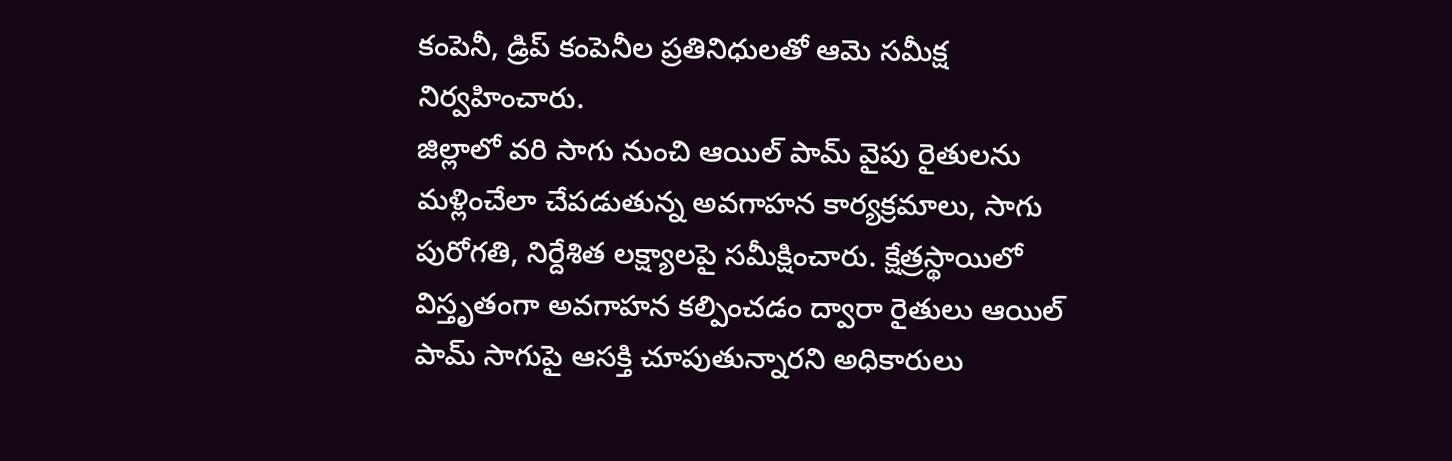కంపెనీ, డ్రిప్ కంపెనీల ప్రతినిధులతో ఆమె సమీక్ష నిర్వహించారు.
జిల్లాలో వరి సాగు నుంచి ఆయిల్ పామ్ వైపు రైతులను మళ్లించేలా చేపడుతున్న అవగాహన కార్యక్రమాలు, సాగు పురోగతి, నిర్దేశిత లక్ష్యాలపై సమీక్షించారు. క్షేత్రస్థాయిలో విస్తృతంగా అవగాహన కల్పించడం ద్వారా రైతులు ఆయిల్ పామ్ సాగుపై ఆసక్తి చూపుతున్నారని అధికారులు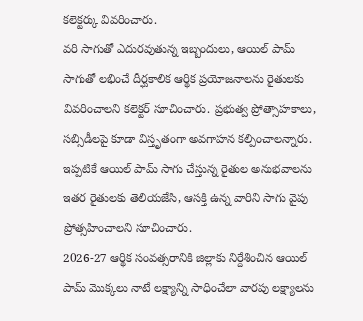కలెక్టర్కు వివరించారు.
వరి సాగుతో ఎదురవుతున్న ఇబ్బందులు, ఆయిల్ పామ్ సాగుతో లభించే దీర్ఘకాలిక ఆర్థిక ప్రయోజనాలను రైతులకు వివరించాలని కలెక్టర్ సూచించారు. ప్రభుత్వ ప్రోత్సాహకాలు, సబ్సిడీలపై కూడా విస్తృతంగా అవగాహన కల్పించాలన్నారు. ఇప్పటికే ఆయిల్ పామ్ సాగు చేస్తున్న రైతుల అనుభవాలను ఇతర రైతులకు తెలియజేసి, ఆసక్తి ఉన్న వారిని సాగు వైపు ప్రోత్సహించాలని సూచించారు.
2026-27 ఆర్థిక సంవత్సరానికి జిల్లాకు నిర్దేశించిన ఆయిల్ పామ్ మొక్కలు నాటే లక్ష్యాన్ని సాధించేలా వారపు లక్ష్యాలను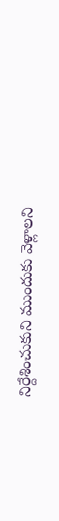నిర్దేశించుకుని ముందుకు వెళ్లాలని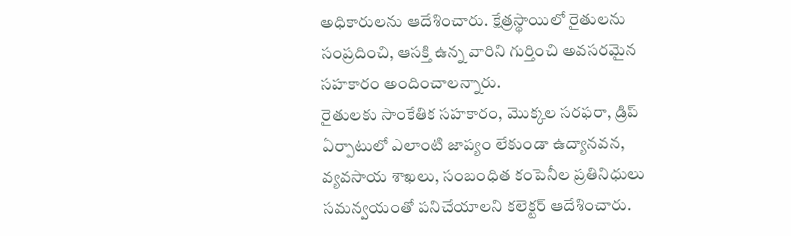అధికారులను ఆదేశించారు. క్షేత్రస్థాయిలో రైతులను సంప్రదించి, ఆసక్తి ఉన్న వారిని గుర్తించి అవసరమైన సహకారం అందించాలన్నారు.
రైతులకు సాంకేతిక సహకారం, మొక్కల సరఫరా, డ్రిప్ ఏర్పాటులో ఎలాంటి జాప్యం లేకుండా ఉద్యానవన, వ్యవసాయ శాఖలు, సంబంధిత కంపెనీల ప్రతినిధులు సమన్వయంతో పనిచేయాలని కలెక్టర్ ఆదేశించారు.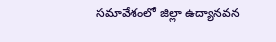సమావేశంలో జిల్లా ఉద్యానవన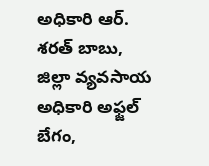అధికారి ఆర్. శరత్ బాబు, జిల్లా వ్యవసాయ అధికారి అఫ్జల్ బేగం,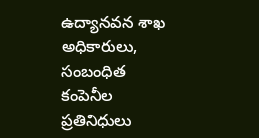ఉద్యానవన శాఖ అధికారులు, సంబంధిత కంపెనీల ప్రతినిధులు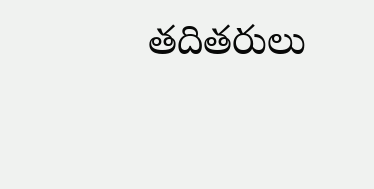తదితరులు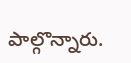పాల్గొన్నారు.